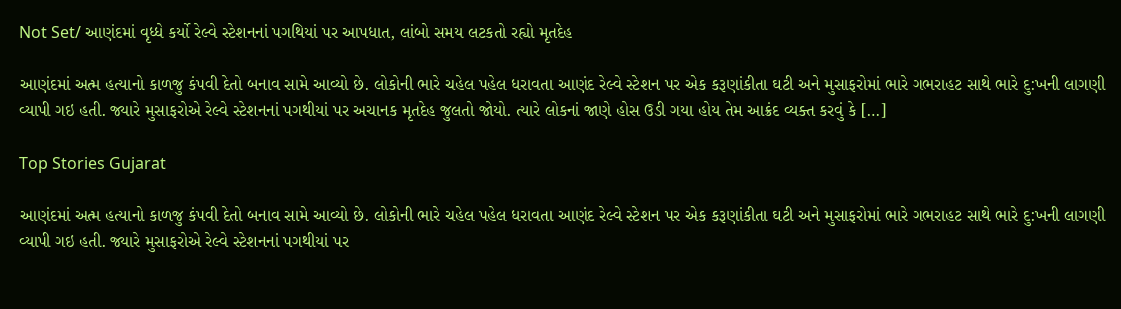Not Set/ આણંદમાં વૃધ્ધે કર્યો રેલ્વે સ્ટેશનનાં પગથિયાં પર આપધાત, લાંબો સમય લટકતો રહ્યો મૃતદેહ

આણંદમાં અત્મ હત્યાનો કાળજુ કંપવી દેતો બનાવ સામે આવ્યો છે. લોકોની ભારે ચહેલ પહેલ ધરાવતા આણંદ રેલ્વે સ્ટેશન પર એક કરૂણાંકીતા ઘટી અને મુસાફરોમાં ભારે ગભરાહટ સાથે ભારે દુ:ખની લાગણી વ્યાપી ગઇ હતી. જ્યારે મુસાફરોએ રેલ્વે સ્ટેશનનાં પગથીયાં પર અચાનક મૃતદેહ જુલતો જોયો. ત્યારે લોકનાં જાણે હોસ ઉડી ગયા હોય તેમ આક્રંદ વ્યક્ત કરવું કે […]

Top Stories Gujarat

આણંદમાં અત્મ હત્યાનો કાળજુ કંપવી દેતો બનાવ સામે આવ્યો છે. લોકોની ભારે ચહેલ પહેલ ધરાવતા આણંદ રેલ્વે સ્ટેશન પર એક કરૂણાંકીતા ઘટી અને મુસાફરોમાં ભારે ગભરાહટ સાથે ભારે દુ:ખની લાગણી વ્યાપી ગઇ હતી. જ્યારે મુસાફરોએ રેલ્વે સ્ટેશનનાં પગથીયાં પર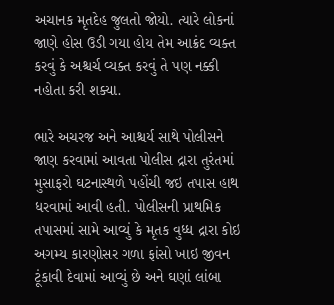અચાનક મૃતદેહ જુલતો જોયો. ત્યારે લોકનાં જાણે હોસ ઉડી ગયા હોય તેમ આક્રંદ વ્યક્ત કરવું કે અશ્ચર્ચ વ્યક્ત કરવું તે પણ નક્કી નહોતા કરી શક્યા.

ભારે અચરજ અને આશ્ચર્ય સાથે પોલીસને જાણ કરવામાં આવતા પોલીસ દ્રારા તુરંતમાં  મુસાફરો ઘટનાસ્થળે પહોંચી જઇ તપાસ હાથ ધરવામાં આવી હતી. પોલીસની પ્રાથમિક તપાસમાં સામે આવ્યું કે મૃતક વુધ્ધ દ્રારા કોઇ અગમ્ય કારણોસર ગળા ફાંસો ખાઇ જીવન ટૂંકાવી દેવામાં આવ્યું છે અને ઘણાં લાંબા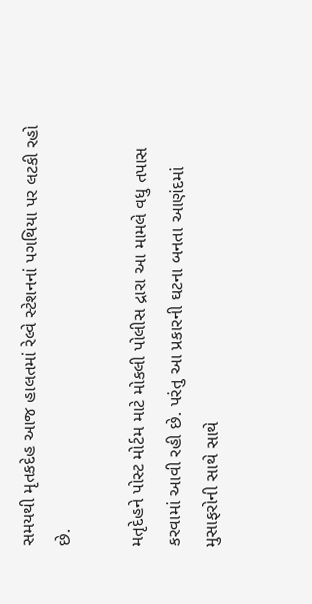સમયથી મૃતકદેહ આજ હાલતમાં રેલ્વે સ્ટેશનનાં પગથિયા પર લટકી રહો છે.

મતૃદેહને પોસ્ટ મોર્ટમ માટે મોકલી પોલીસ દ્રારા આ મામલે વધુ તપાસ કરવામાં આવી રહી છે. પરંતુ આ પ્રકારની ઘટના બનતા આણંદમાં મુસાફરોની સાથે સાથે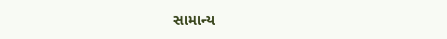સામાન્ય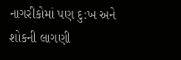નાગરીકોમાં પણ દુ:ખ અને શોકની લાગણી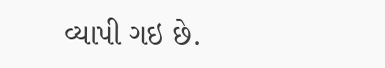વ્યાપી ગઇ છે.